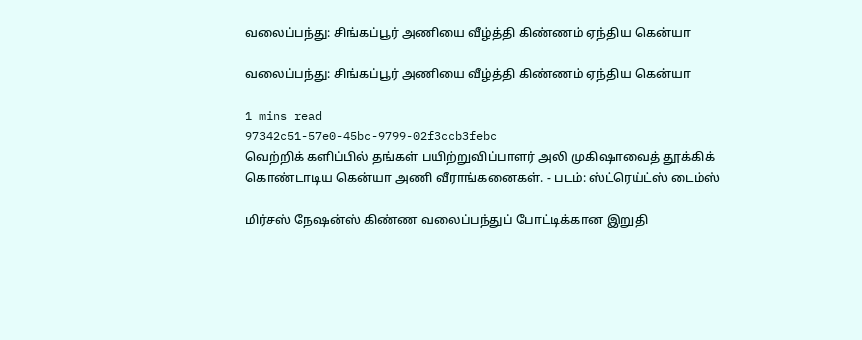வலைப்பந்து: சிங்கப்பூர் அணியை வீழ்த்தி கிண்ணம் ஏந்திய கென்யா

வலைப்பந்து: சிங்கப்பூர் அணியை வீழ்த்தி கிண்ணம் ஏந்திய கென்யா

1 mins read
97342c51-57e0-45bc-9799-02f3ccb3febc
வெற்றிக் களிப்பில் தங்கள் பயிற்றுவிப்பாளர் அலி முகிஷாவைத் தூக்கிக் கொண்டாடிய கென்யா அணி வீராங்கனைகள். - படம்: ஸ்ட்ரெய்ட்ஸ் டைம்ஸ்

மிர்சஸ் நேஷன்ஸ் கிண்ண வலைப்பந்துப் போட்டிக்கான இறுதி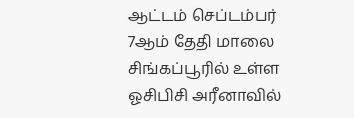ஆட்டம் செப்டம்பர் 7ஆம் தேதி மாலை சிங்கப்பூரில் உள்ள ஓசிபிசி அரீனாவில்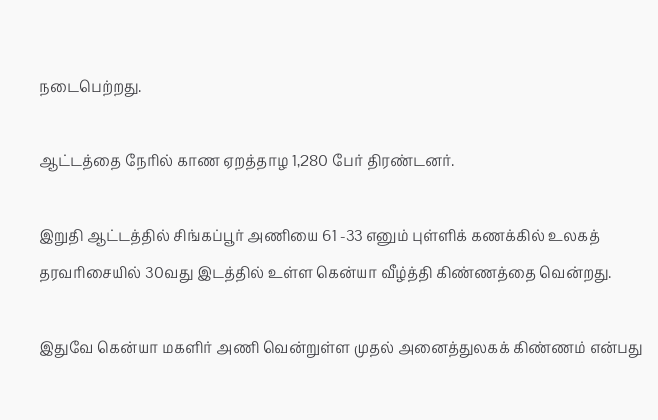நடைபெற்றது.

ஆட்டத்தை நேரில் காண ஏறத்தாழ 1,280 பேர் திரண்டனர்.

இறுதி ஆட்டத்தில் சிங்கப்பூர் அணியை 61 -33 எனும் புள்ளிக் கணக்கில் உலகத் தரவரிசையில் 30வது இடத்தில் உள்ள கென்யா வீழ்த்தி கிண்ணத்தை வென்றது.

இதுவே கென்யா மகளிர் அணி வென்றுள்ள முதல் அனைத்துலகக் கிண்ணம் என்பது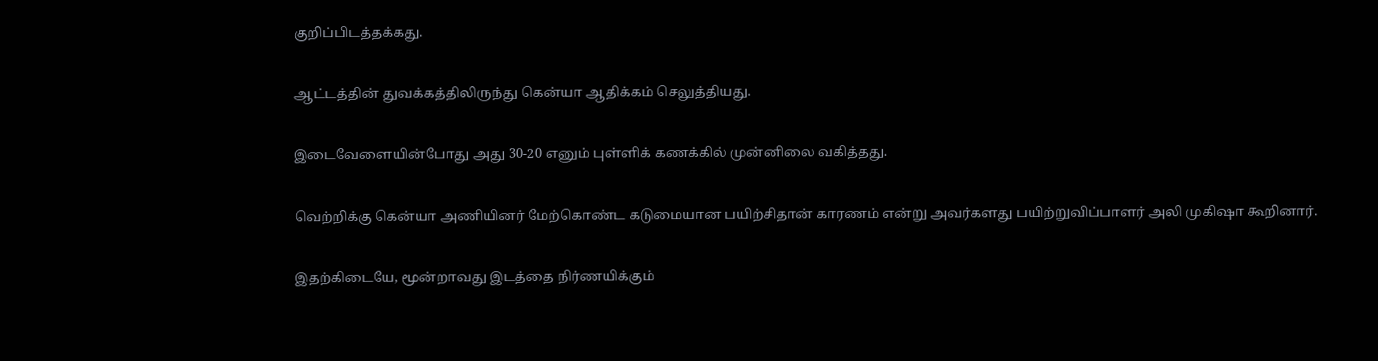குறிப்பிடத்தக்கது.

ஆட்டத்தின் துவக்கத்திலிருந்து கென்யா ஆதிக்கம் செலுத்தியது.

இடைவேளையின்போது அது 30-20 எனும் புள்ளிக் கணக்கில் முன்னிலை வகித்தது.

வெற்றிக்கு கென்யா அணியினர் மேற்கொண்ட கடுமையான பயிற்சிதான் காரணம் என்று அவர்களது பயிற்றுவிப்பாளர் அலி முகிஷா கூறினார்.

இதற்கிடையே, மூன்றாவது இடத்தை நிர்ணயிக்கும்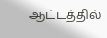ஆட்டத்தில்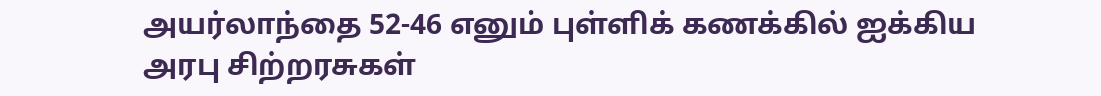அயர்லாந்தை 52-46 எனும் புள்ளிக் கணக்கில் ஐக்கிய அரபு சிற்றரசுகள்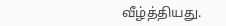வீழ்த்தியது.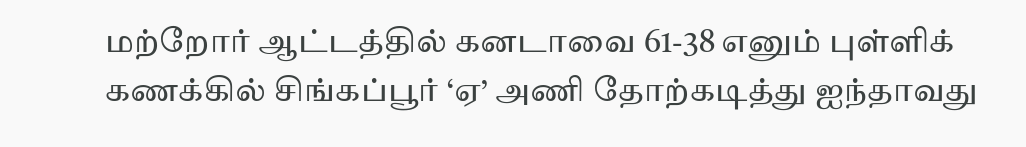மற்றோர் ஆட்டத்தில் கனடாவை 61-38 எனும் புள்ளிக் கணக்கில் சிங்கப்பூர் ‘ஏ’ அணி தோற்கடித்து ஐந்தாவது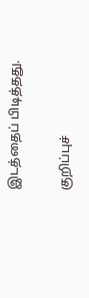இடத்தைப் பிடித்தது.

குறிப்புச்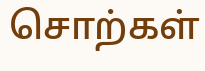சொற்கள்